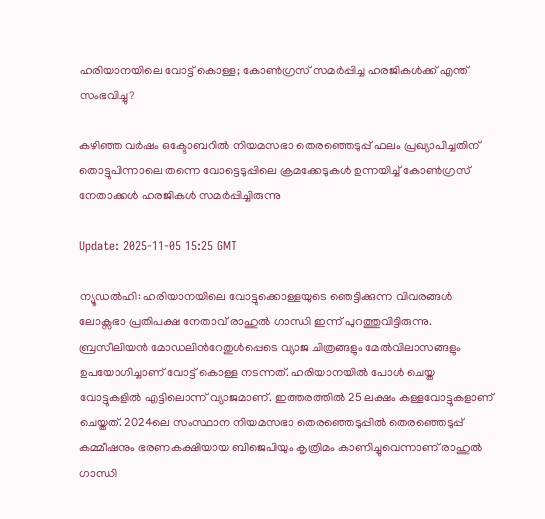ഹരിയാനയിലെ വോട്ട് കൊള്ള; കോൺഗ്രസ് സമർപ്പിച്ച ഹരജികൾക്ക് എന്ത് സംഭവിച്ചു?

കഴിഞ്ഞ വർഷം ഒക്ടോബറിൽ നിയമസഭാ തെരഞ്ഞെടുപ്പ് ഫലം പ്രഖ്യാപിച്ചതിന് തൊട്ടുപിന്നാലെ തന്നെ വോട്ടെടുപ്പിലെ ക്രമക്കേടുകൾ ഉന്നയിച്ച് കോൺഗ്രസ് നേതാക്കൾ ഹരജികൾ സമർപ്പിച്ചിരുന്നു

Update: 2025-11-05 15:25 GMT

ന്യൂഡൽഹി: ഹരിയാനയിലെ വോട്ടുക്കൊള്ളയുടെ ഞെട്ടിക്കുന്ന വിവരങ്ങൾ ലോക്സഭാ പ്രതിപക്ഷ നേതാവ് രാഹുൽ ഗാന്ധി ഇന്ന് പുറത്തുവിട്ടിരുന്നു. ബ്രസീലിയൻ മോഡലിന്‍റേതുൾപ്പെടെ വ്യാജ ചിത്രങ്ങളും മേൽവിലാസങ്ങളും ഉപയോഗിച്ചാണ് വോട്ട് കൊള്ള നടന്നത്. ഹരിയാനയിൽ പോൾ ചെയ്ത വോട്ടുകളിൽ എട്ടിലൊന്ന് വ്യാജമാണ്. ഇത്തരത്തിൽ 25 ലക്ഷം കള്ളവോട്ടുകളാണ് ചെയ്തത്. 2024ലെ സംസ്ഥാന നിയമസഭാ തെരഞ്ഞെടുപ്പിൽ തെരഞ്ഞെടുപ്പ് കമ്മീഷനും ഭരണകക്ഷിയായ ബിജെപിയും കൃത്രിമം കാണിച്ചുവെന്നാണ് രാഹുൽ ഗാന്ധി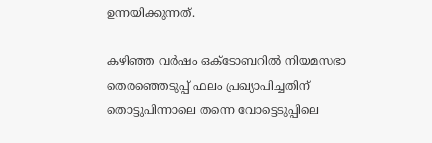ഉന്നയിക്കുന്നത്.

കഴിഞ്ഞ വർഷം ഒക്ടോബറിൽ നിയമസഭാ തെരഞ്ഞെടുപ്പ് ഫലം പ്രഖ്യാപിച്ചതിന് തൊട്ടുപിന്നാലെ തന്നെ വോട്ടെടുപ്പിലെ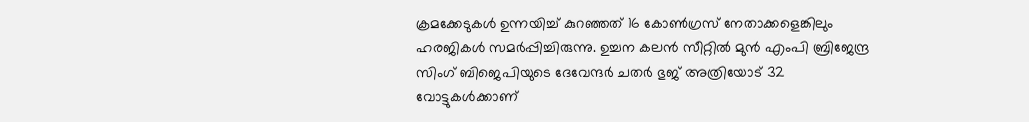ക്രമക്കേടുകൾ ഉന്നയിച്ച് കുറഞ്ഞത് 16 കോൺഗ്രസ് നേതാക്കളെങ്കിലും ഹരജികൾ സമർപ്പിച്ചിരുന്നു. ഉച്ചന കലൻ സീറ്റിൽ മുൻ എംപി ബ്രിജേന്ദ്ര സിംഗ് ബിജെപിയുടെ ദേവേന്ദർ ചതർ ഭുജ് അത്രിയോട് 32 വോട്ടുകൾക്കാണ്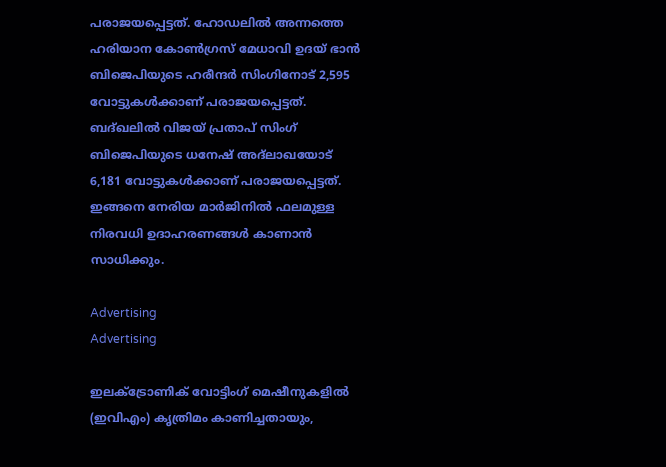പരാജയപ്പെട്ടത്. ഹോഡലിൽ അന്നത്തെ ഹരിയാന കോൺഗ്രസ് മേധാവി ഉദയ് ഭാൻ ബിജെപിയുടെ ഹരീന്ദർ സിംഗിനോട് 2,595 വോട്ടുകൾക്കാണ് പരാജയപ്പെട്ടത്. ബദ്ഖലിൽ വിജയ് പ്രതാപ് സിംഗ് ബിജെപിയുടെ ധനേഷ് അദ്ലാഖയോട് 6,181 വോട്ടുകൾക്കാണ് പരാജയപ്പെട്ടത്. ഇങ്ങനെ നേരിയ മാർജിനിൽ ഫലമുള്ള നിരവധി ഉദാഹരണങ്ങൾ കാണാൻ സാധിക്കും.

Advertising
Advertising

ഇലക്ട്രോണിക് വോട്ടിംഗ് മെഷീനുകളിൽ (ഇവിഎം) കൃത്രിമം കാണിച്ചതായും,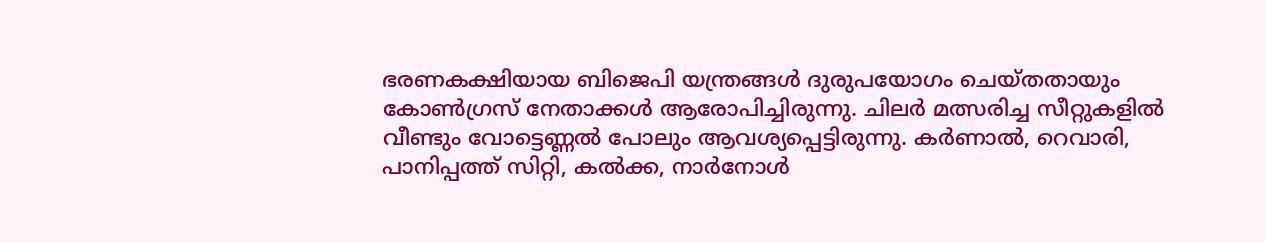ഭരണകക്ഷിയായ ബിജെപി യന്ത്രങ്ങൾ ദുരുപയോഗം ചെയ്തതായും കോൺഗ്രസ് നേതാക്കൾ ആരോപിച്ചിരുന്നു. ചിലർ മത്സരിച്ച സീറ്റുകളിൽ വീണ്ടും വോട്ടെണ്ണൽ പോലും ആവശ്യപ്പെട്ടിരുന്നു. കർണാൽ, റെവാരി, പാനിപ്പത്ത് സിറ്റി, കൽക്ക, നാർനോൾ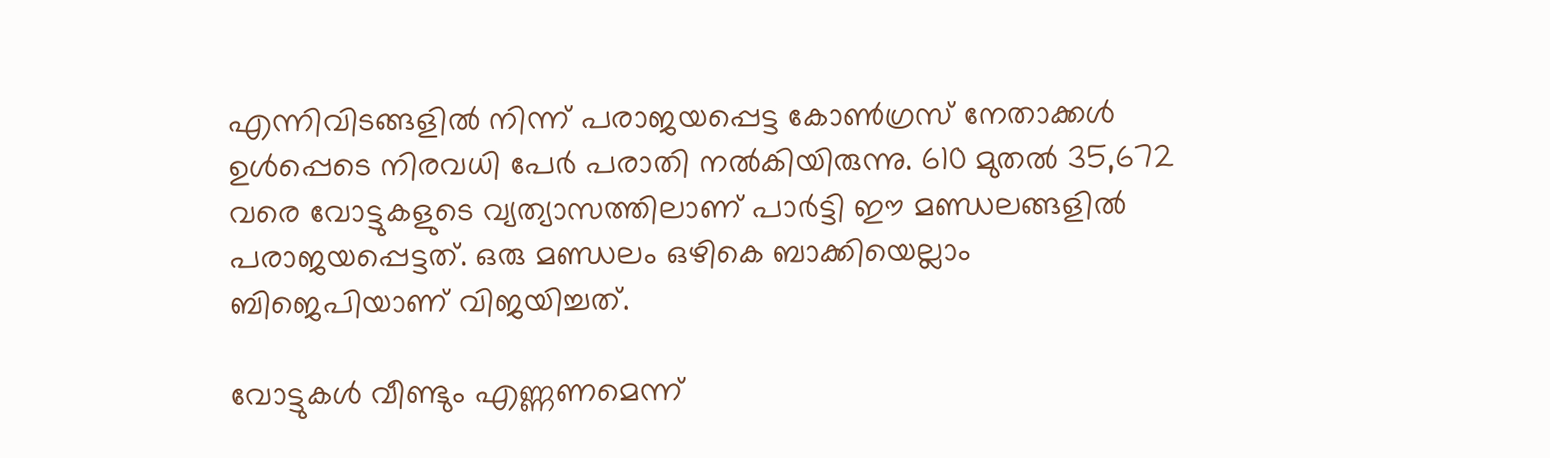എന്നിവിടങ്ങളിൽ നിന്ന് പരാജയപ്പെട്ട കോൺഗ്രസ് നേതാക്കൾ ഉൾപ്പെടെ നിരവധി പേർ പരാതി നൽകിയിരുന്നു. 610 മുതൽ 35,672 വരെ വോട്ടുകളുടെ വ്യത്യാസത്തിലാണ് പാർട്ടി ഈ മണ്ഡലങ്ങളിൽ പരാജയപ്പെട്ടത്. ഒരു മണ്ഡലം ഒഴികെ ബാക്കിയെല്ലാം ബിജെപിയാണ് വിജയിച്ചത്.

വോട്ടുകൾ വീണ്ടും എണ്ണണമെന്ന്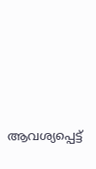ആവശ്യപ്പെട്ട്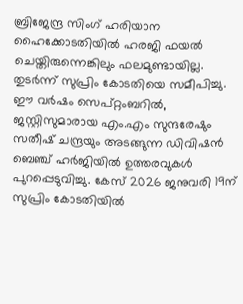ബ്രിജേന്ദ്ര സിംഗ് ഹരിയാന ഹൈക്കോടതിയിൽ ഹരജി ഫയൽ ചെയ്തിരുന്നെങ്കിലും ഫലമുണ്ടായില്ല. തുടർന്ന് സുപ്രിം കോടതിയെ സമീപിച്ചു. ഈ വർഷം സെപ്റ്റംബറിൽ, ജസ്റ്റിസുമാരായ എം.എം സുന്ദരേഷും സതീഷ് ചന്ദ്രയും അടങ്ങുന്ന ഡിവിഷൻ ബെഞ്ച് ഹർജിയിൽ ഉത്തരവുകൾ പുറപ്പെടുവിച്ചു. കേസ് 2026 ജനുവരി 19ന് സുപ്രിം കോടതിയിൽ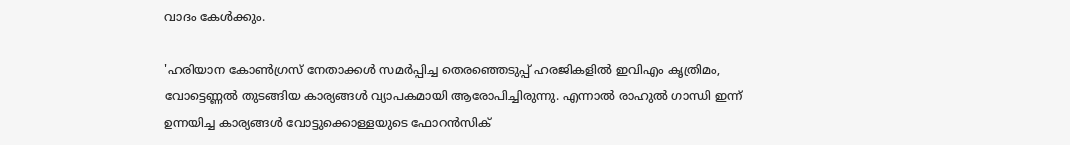വാദം കേൾക്കും.

'ഹരിയാന കോൺഗ്രസ് നേതാക്കൾ സമർപ്പിച്ച തെരഞ്ഞെടുപ്പ് ഹരജികളിൽ ഇവിഎം കൃത്രിമം, വോട്ടെണ്ണൽ തുടങ്ങിയ കാര്യങ്ങൾ വ്യാപകമായി ആരോപിച്ചിരുന്നു. എന്നാൽ രാഹുൽ ഗാന്ധി ഇന്ന് ഉന്നയിച്ച കാര്യങ്ങൾ വോട്ടുക്കൊള്ളയുടെ ഫോറൻസിക്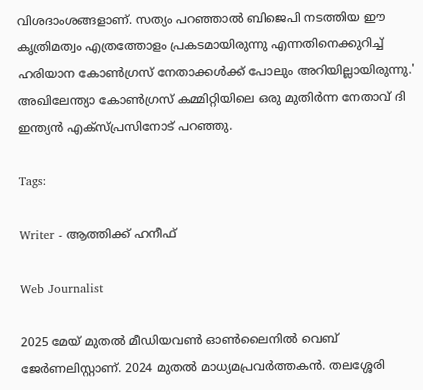വിശദാംശങ്ങളാണ്. സത്യം പറഞ്ഞാൽ ബിജെപി നടത്തിയ ഈ കൃത്രിമത്വം എത്രത്തോളം പ്രകടമായിരുന്നു എന്നതിനെക്കുറിച്ച് ഹരിയാന കോൺഗ്രസ് നേതാക്കൾക്ക് പോലും അറിയില്ലായിരുന്നു.' അഖിലേന്ത്യാ കോൺഗ്രസ് കമ്മിറ്റിയിലെ ഒരു മുതിർന്ന നേതാവ് ദി ഇന്ത്യൻ എക്സ്പ്രസിനോട് പറഞ്ഞു.

Tags:

Writer - ആത്തിക്ക് ഹനീഫ്

Web Journalist

2025 മേയ് മുതൽ മീഡിയവൺ ഓൺലൈനിൽ വെബ് ജേർണലിസ്റ്റാണ്. 2024 മുതൽ മാധ്യമപ്രവർത്തകൻ. തലശ്ശേരി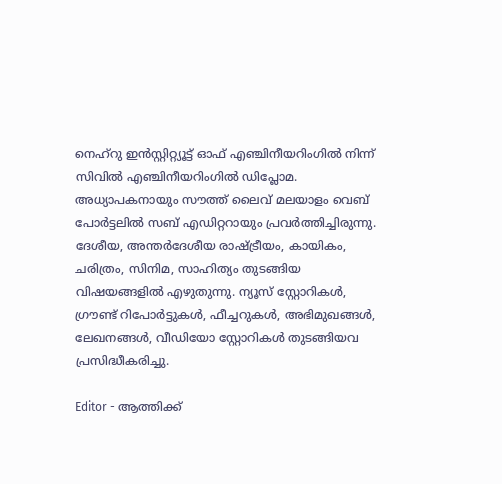നെഹ്‌റു ഇൻസ്റ്റിറ്റ്യൂട്ട് ഓഫ് എഞ്ചിനീയറിംഗിൽ നിന്ന് സിവിൽ എഞ്ചിനീയറിംഗിൽ ഡിപ്ലോമ. അധ്യാപകനായും സൗത്ത് ലൈവ് മലയാളം വെബ് പോർട്ടലിൽ സബ് എഡിറ്ററായും പ്രവർത്തിച്ചിരുന്നു. ദേശീയ, അന്തർദേശീയ രാഷ്ട്രീയം, കായികം, ചരിത്രം, സിനിമ, സാഹിത്യം തുടങ്ങിയ വിഷയങ്ങളിൽ എഴുതുന്നു. ന്യൂസ് സ്റ്റോറികൾ, ഗ്രൗണ്ട് റിപോർട്ടുകൾ, ഫീച്ചറുകൾ, അഭിമുഖങ്ങൾ, ലേഖനങ്ങൾ, വീഡിയോ സ്റ്റോറികൾ തുടങ്ങിയവ പ്രസിദ്ധീകരിച്ചു.

Editor - ആത്തിക്ക്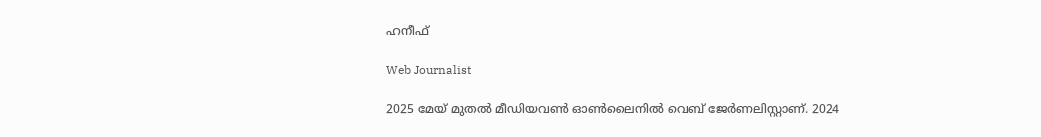ഹനീഫ്

Web Journalist

2025 മേയ് മുതൽ മീഡിയവൺ ഓൺലൈനിൽ വെബ് ജേർണലിസ്റ്റാണ്. 2024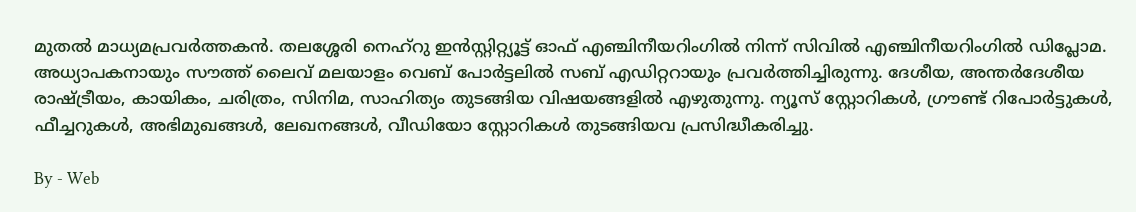മുതൽ മാധ്യമപ്രവർത്തകൻ. തലശ്ശേരി നെഹ്‌റു ഇൻസ്റ്റിറ്റ്യൂട്ട് ഓഫ് എഞ്ചിനീയറിംഗിൽ നിന്ന് സിവിൽ എഞ്ചിനീയറിംഗിൽ ഡിപ്ലോമ. അധ്യാപകനായും സൗത്ത് ലൈവ് മലയാളം വെബ് പോർട്ടലിൽ സബ് എഡിറ്ററായും പ്രവർത്തിച്ചിരുന്നു. ദേശീയ, അന്തർദേശീയ രാഷ്ട്രീയം, കായികം, ചരിത്രം, സിനിമ, സാഹിത്യം തുടങ്ങിയ വിഷയങ്ങളിൽ എഴുതുന്നു. ന്യൂസ് സ്റ്റോറികൾ, ഗ്രൗണ്ട് റിപോർട്ടുകൾ, ഫീച്ചറുകൾ, അഭിമുഖങ്ങൾ, ലേഖനങ്ങൾ, വീഡിയോ സ്റ്റോറികൾ തുടങ്ങിയവ പ്രസിദ്ധീകരിച്ചു.

By - Web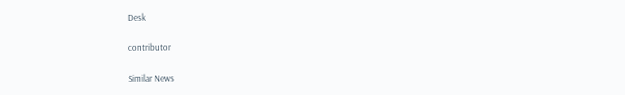Desk

contributor

Similar News